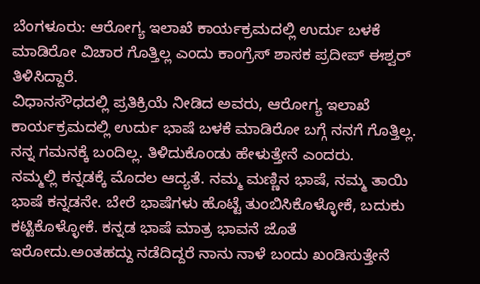ಬೆಂಗಳೂರು: ಆರೋಗ್ಯ ಇಲಾಖೆ ಕಾರ್ಯಕ್ರಮದಲ್ಲಿ ಉರ್ದು ಬಳಕೆ ಮಾಡಿರೋ ವಿಚಾರ ಗೊತ್ತಿಲ್ಲ ಎಂದು ಕಾಂಗ್ರೆಸ್ ಶಾಸಕ ಪ್ರದೀಪ್ ಈಶ್ವರ್ ತಿಳಿಸಿದ್ದಾರೆ.
ವಿಧಾನಸೌಧದಲ್ಲಿ ಪ್ರತಿಕ್ರಿಯೆ ನೀಡಿದ ಅವರು, ಆರೋಗ್ಯ ಇಲಾಖೆ ಕಾರ್ಯಕ್ರಮದಲ್ಲಿ ಉರ್ದು ಭಾಷೆ ಬಳಕೆ ಮಾಡಿರೋ ಬಗ್ಗೆ ನನಗೆ ಗೊತ್ತಿಲ್ಲ. ನನ್ನ ಗಮನಕ್ಕೆ ಬಂದಿಲ್ಲ. ತಿಳಿದುಕೊಂಡು ಹೇಳುತ್ತೇನೆ ಎಂದರು.
ನಮ್ಮಲ್ಲಿ ಕನ್ನಡಕ್ಕೆ ಮೊದಲ ಆದ್ಯತೆ. ನಮ್ಮ ಮಣ್ಣಿನ ಭಾಷೆ, ನಮ್ಮ ತಾಯಿ ಭಾಷೆ ಕನ್ನಡನೇ. ಬೇರೆ ಭಾಷೆಗಳು ಹೊಟ್ಟೆ ತುಂಬಿಸಿಕೊಳ್ಳೋಕೆ, ಬದುಕು ಕಟ್ಟಿಕೊಳ್ಳೋಕೆ. ಕನ್ನಡ ಭಾಷೆ ಮಾತ್ರ ಭಾವನೆ ಜೊತೆ ಇರೋದು.ಅಂತಹದ್ದು ನಡೆದಿದ್ದರೆ ನಾನು ನಾಳೆ ಬಂದು ಖಂಡಿಸುತ್ತೇನೆ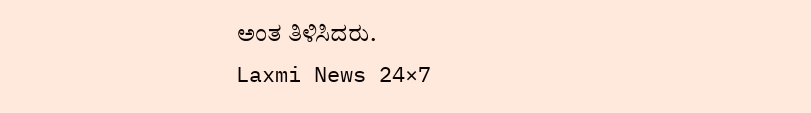ಅಂತ ತಿಳಿಸಿದರು.
Laxmi News 24×7